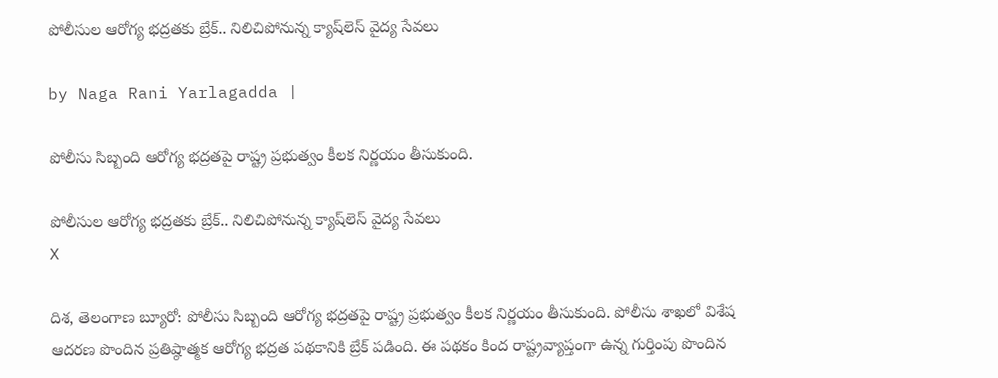పోలీసుల ఆరోగ్య భద్రతకు బ్రేక్.. నిలిచిపోనున్న క్యాష్‌లెస్ వైద్య సేవలు

by Naga Rani Yarlagadda |

పోలీసు సిబ్బంది ఆరోగ్య భద్రతపై రాష్ట్ర ప్రభుత్వం కీలక నిర్ణయం తీసుకుంది.

పోలీసుల ఆరోగ్య భద్రతకు బ్రేక్.. నిలిచిపోనున్న క్యాష్‌లెస్ వైద్య సేవలు
X

దిశ, తెలంగాణ బ్యూరో: పోలీసు సిబ్బంది ఆరోగ్య భద్రతపై రాష్ట్ర ప్రభుత్వం కీలక నిర్ణయం తీసుకుంది. పోలీసు శాఖలో విశేష ఆదరణ పొందిన ప్రతిష్ఠాత్మక ఆరోగ్య భద్రత పథకానికి బ్రేక్ పడింది. ఈ పథకం కింద రాష్ట్రవ్యాప్తంగా ఉన్న గుర్తింపు పొందిన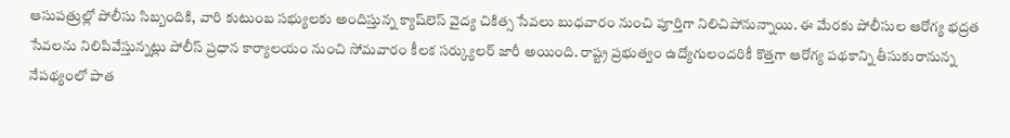ఆసుపత్రుల్లో పోలీసు సిబ్బందికి, వారి కుటుంబ సభ్యులకు అందిస్తున్న క్యాష్‌లెస్ వైద్య చికిత్స సేవలు బుధవారం నుంచి పూర్తిగా నిలిచిపోనున్నాయి. ఈ మేరకు పోలీసుల ఆరోగ్య భద్రత సేవలను నిలిపివేస్తున్నట్లు పోలీస్ ప్రధాన కార్యాలయం నుంచి సోమవారం కీలక సర్క్యులర్ జారీ అయింది. రాష్ట్ర ప్రభుత్వం ఉద్యోగులందరికీ కొత్తగా ఆరోగ్య పథకాన్ని తీసుకురానున్న నేపథ్యంలో పాత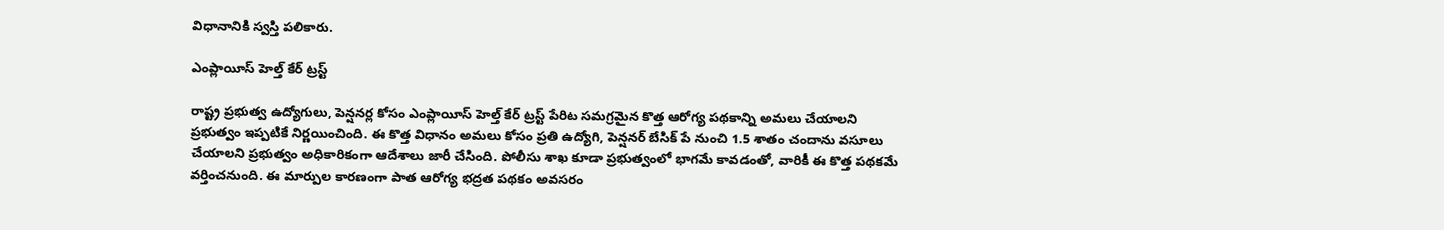విధానానికి స్వస్తి పలికారు.

ఎంప్లాయీస్ హెల్త్ కేర్ ట్రస్ట్

రాష్ట్ర ప్రభుత్వ ఉద్యోగులు, పెన్షనర్ల కోసం ఎంప్లాయీస్ హెల్త్ కేర్ ట్రస్ట్ పేరిట సమగ్రమైన కొత్త ఆరోగ్య పథకాన్ని అమలు చేయాలని ప్రభుత్వం ఇప్పటికే నిర్ణయించింది. ఈ కొత్త విధానం అమలు కోసం ప్రతి ఉద్యోగి, పెన్షనర్ బేసిక్ పే నుంచి 1.5 శాతం చందాను వసూలు చేయాలని ప్రభుత్వం అధికారికంగా ఆదేశాలు జారీ చేసింది. పోలీసు శాఖ కూడా ప్రభుత్వంలో భాగమే కావడంతో, వారికీ ఈ కొత్త పథకమే వర్తించనుంది. ఈ మార్పుల కారణంగా పాత ఆరోగ్య భద్రత పథకం అవసరం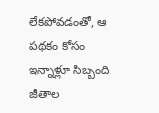లేకపోవడంతో, ఆ పథకం కోసం ఇన్నాళ్లూ సిబ్బంది జీతాల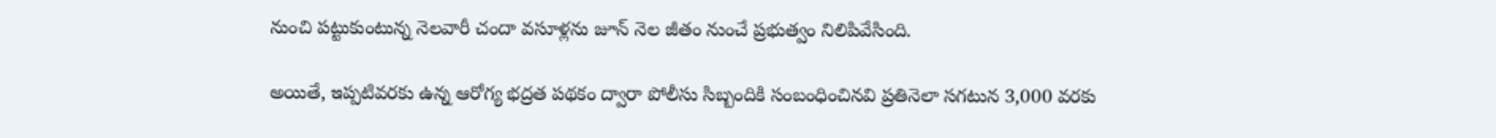నుంచి పట్టుకుంటున్న నెలవారీ చందా వసూళ్లను జూన్ నెల జీతం నుంచే ప్రభుత్వం నిలిపివేసింది.

అయితే, ఇప్పటివరకు ఉన్న ఆరోగ్య భద్రత పథకం ద్వారా పోలీసు సిబ్బందికి సంబంధించినవి ప్రతినెలా సగటున 3,000 వరకు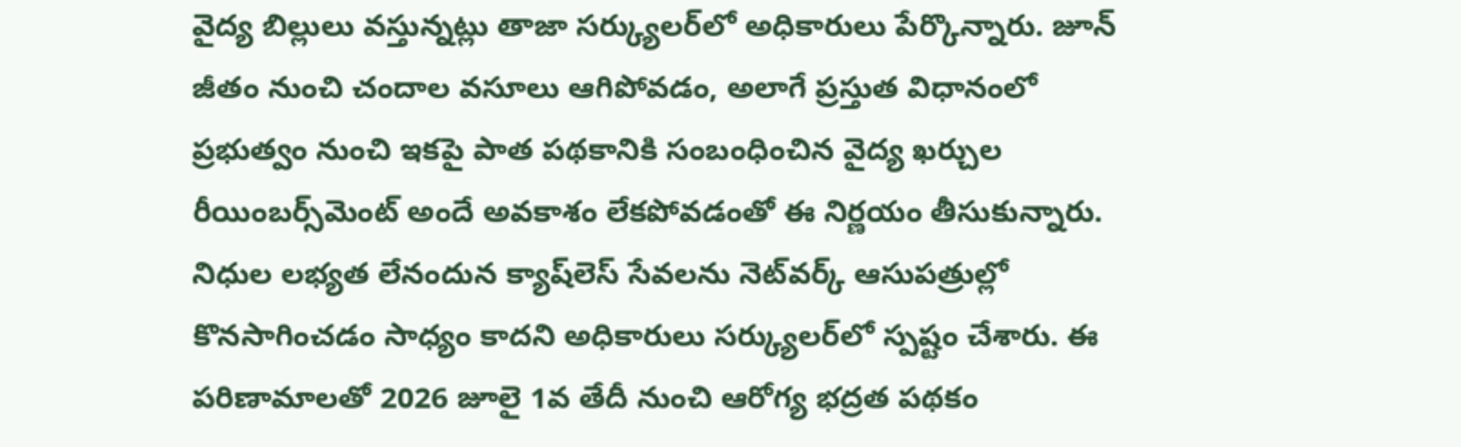వైద్య బిల్లులు వస్తున్నట్లు తాజా సర్క్యులర్‌లో అధికారులు పేర్కొన్నారు. జూన్ జీతం నుంచి చందాల వసూలు ఆగిపోవడం, అలాగే ప్రస్తుత విధానంలో ప్రభుత్వం నుంచి ఇకపై పాత పథకానికి సంబంధించిన వైద్య ఖర్చుల రీయింబర్స్‌మెంట్ అందే అవకాశం లేకపోవడంతో ఈ నిర్ణయం తీసుకున్నారు. నిధుల లభ్యత లేనందున క్యాష్‌లెస్ సేవలను నెట్‌వర్క్ ఆసుపత్రుల్లో కొనసాగించడం సాధ్యం కాదని అధికారులు సర్క్యులర్‌లో స్పష్టం చేశారు. ఈ పరిణామాలతో 2026 జూలై 1వ తేదీ నుంచి ఆరోగ్య భద్రత పథకం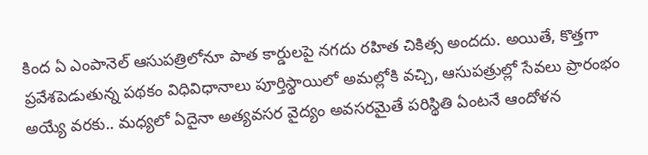కింద ఏ ఎంపానెల్ ఆసుపత్రిలోనూ పాత కార్డులపై నగదు రహిత చికిత్స అందదు. అయితే, కొత్తగా ప్రవేశపెడుతున్న పథకం విధివిధానాలు పూర్తిస్థాయిలో అమల్లోకి వచ్చి, ఆసుపత్రుల్లో సేవలు ప్రారంభం అయ్యే వరకు.. మధ్యలో ఏదైనా అత్యవసర వైద్యం అవసరమైతే పరిస్థితి ఏంటనే ఆందోళన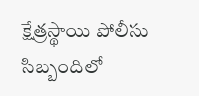క్షేత్రస్థాయి పోలీసు సిబ్బందిలో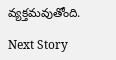వ్యక్తమవుతోంది.

Next Story